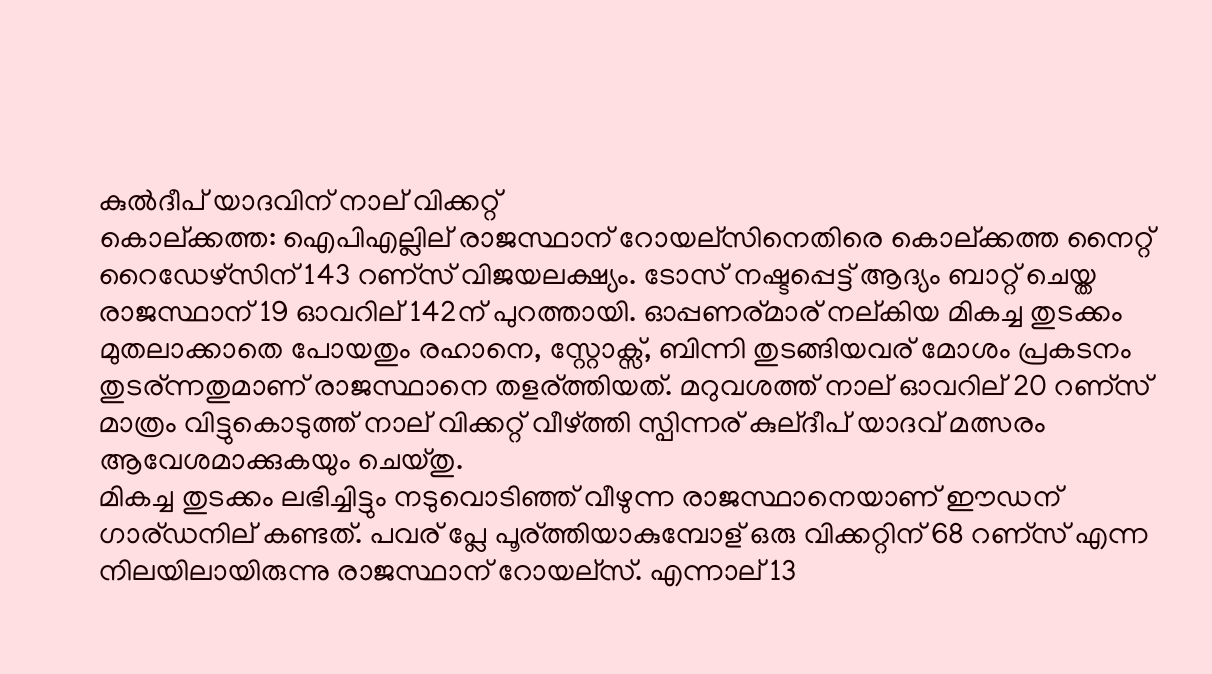കുല്‍ദീപ് യാദവിന് നാല് വിക്കറ്റ്
കൊല്ക്കത്ത: ഐപിഎല്ലില് രാജസ്ഥാന് റോയല്സിനെതിരെ കൊല്ക്കത്ത നൈറ്റ് റൈഡേഴ്സിന് 143 റണ്സ് വിജയലക്ഷ്യം. ടോസ് നഷ്ടപ്പെട്ട് ആദ്യം ബാറ്റ് ചെയ്ത രാജസ്ഥാന് 19 ഓവറില് 142ന് പുറത്തായി. ഓപ്പണര്മാര് നല്കിയ മികച്ച തുടക്കം മുതലാക്കാതെ പോയതും രഹാനെ, സ്റ്റോക്സ്, ബിന്നി തുടങ്ങിയവര് മോശം പ്രകടനം തുടര്ന്നതുമാണ് രാജസ്ഥാനെ തളര്ത്തിയത്. മറുവശത്ത് നാല് ഓവറില് 20 റണ്സ് മാത്രം വിട്ടുകൊടുത്ത് നാല് വിക്കറ്റ് വീഴ്ത്തി സ്പിന്നര് കുല്ദീപ് യാദവ് മത്സരം ആവേശമാക്കുകയും ചെയ്തു.
മികച്ച തുടക്കം ലഭിച്ചിട്ടും നടുവൊടിഞ്ഞ് വീഴുന്ന രാജസ്ഥാനെയാണ് ഈഡന് ഗാര്ഡനില് കണ്ടത്. പവര് പ്ലേ പൂര്ത്തിയാകുമ്പോള് ഒരു വിക്കറ്റിന് 68 റണ്സ് എന്ന നിലയിലായിരുന്നു രാജസ്ഥാന് റോയല്സ്. എന്നാല് 13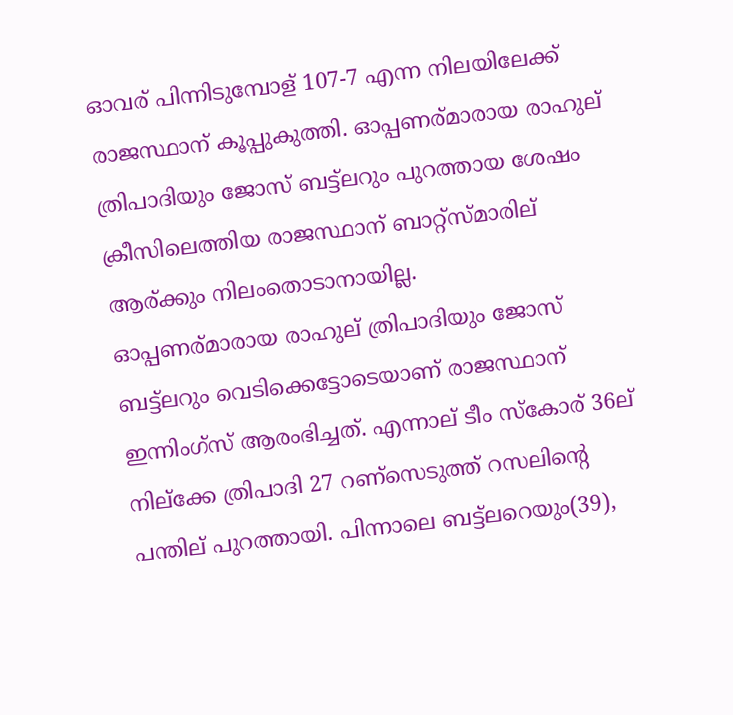ഓവര് പിന്നിടുമ്പോള് 107-7 എന്ന നിലയിലേക്ക് രാജസ്ഥാന് കൂപ്പുകുത്തി. ഓപ്പണര്മാരായ രാഹുല് ത്രിപാദിയും ജോസ് ബട്ട്ലറും പുറത്തായ ശേഷം ക്രീസിലെത്തിയ രാജസ്ഥാന് ബാറ്റ്സ്മാരില് ആര്ക്കും നിലംതൊടാനായില്ല.
ഓപ്പണര്മാരായ രാഹുല് ത്രിപാദിയും ജോസ് ബട്ട്ലറും വെടിക്കെട്ടോടെയാണ് രാജസ്ഥാന് ഇന്നിംഗ്സ് ആരംഭിച്ചത്. എന്നാല് ടീം സ്കോര് 36ല് നില്ക്കേ ത്രിപാദി 27 റണ്സെടുത്ത് റസലിന്റെ പന്തില് പുറത്തായി. പിന്നാലെ ബട്ട്ലറെയും(39),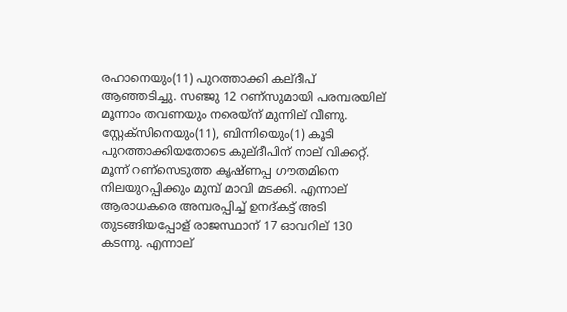രഹാനെയും(11) പുറത്താക്കി കല്ദീപ് ആഞ്ഞടിച്ചു. സഞ്ജു 12 റണ്സുമായി പരമ്പരയില് മൂന്നാം തവണയും നരെയ്ന് മുന്നില് വീണു. സ്റ്റേക്സിനെയും(11), ബിന്നിയെും(1) കൂടി പുറത്താക്കിയതോടെ കുല്ദീപിന് നാല് വിക്കറ്റ്.
മൂന്ന് റണ്സെടുത്ത കൃഷ്ണപ്പ ഗൗതമിനെ നിലയുറപ്പിക്കും മുമ്പ് മാവി മടക്കി. എന്നാല് ആരാധകരെ അമ്പരപ്പിച്ച് ഉനദ്കട്ട് അടി തുടങ്ങിയപ്പോള് രാജസ്ഥാന് 17 ഓവറില് 130 കടന്നു. എന്നാല്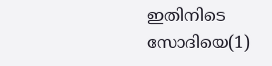ഇതിനിടെ സോദിയെ(1)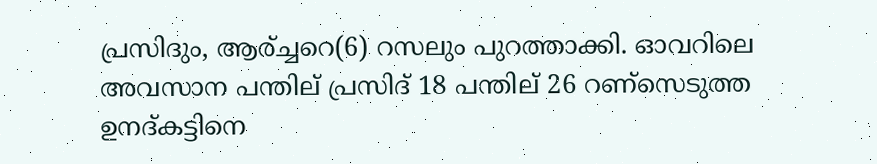പ്രസിദും, ആര്ച്ചറെ(6) റസലും പുറത്താക്കി. ഓവറിലെ അവസാന പന്തില് പ്രസിദ് 18 പന്തില് 26 റണ്സെടുത്ത ഉനദ്കട്ടിനെ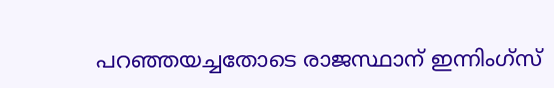പറഞ്ഞയച്ചതോടെ രാജസ്ഥാന് ഇന്നിംഗ്സ്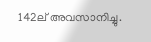142ല് അവസാനിച്ചു.